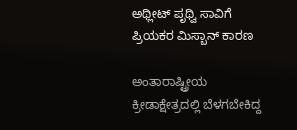ಅಥ್ಲೀಟ್ ಪೃಥ್ವಿ ಸಾವಿಗೆ ಪ್ರಿಯಕರ ಮಿಸ್ಬಾನ್ ಕಾರಣ

ಅಂತಾರಾಷ್ಟ್ರೀಯ ಕ್ರೀಡಾಕ್ಷೇತ್ರದಲ್ಲಿ ಬೆಳಗಬೇಕಿದ್ದ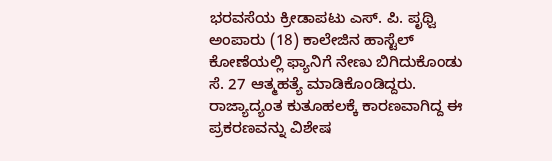ಭರವಸೆಯ ಕ್ರೀಡಾಪಟು ಎಸ್. ಪಿ. ಪೃಥ್ವಿ ಅಂಪಾರು (18) ಕಾಲೇಜಿನ ಹಾಸ್ಟೆಲ್ ಕೋಣೆಯಲ್ಲಿ ಫ್ಯಾನಿಗೆ ನೇಣು ಬಿಗಿದುಕೊಂಡು ಸೆ. 27 ಆತ್ಮಹತ್ಯೆ ಮಾಡಿಕೊಂಡಿದ್ದರು.
ರಾಜ್ಯಾದ್ಯಂತ ಕುತೂಹಲಕ್ಕೆ ಕಾರಣವಾಗಿದ್ದ ಈ ಪ್ರಕರಣವನ್ನು ವಿಶೇಷ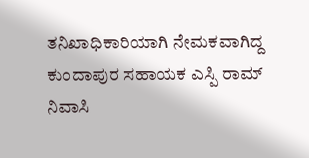ತನಿಖಾಧಿಕಾರಿಯಾಗಿ ನೇಮಕವಾಗಿದ್ದ ಕುಂದಾಪುರ ಸಹಾಯಕ ಎಸ್ಪಿ ರಾಮ್ ನಿವಾಸಿ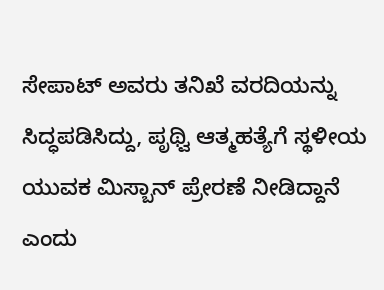ಸೇಪಾಟ್ ಅವರು ತನಿಖೆ ವರದಿಯನ್ನು ಸಿದ್ಧಪಡಿಸಿದ್ದು, ಪೃಥ್ವಿ ಆತ್ಮಹತ್ಯೆಗೆ ಸ್ಥಳೀಯ ಯುವಕ ಮಿಸ್ಬಾನ್ ಪ್ರೇರಣೆ ನೀಡಿದ್ದಾನೆ ಎಂದು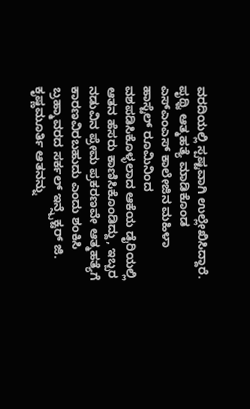ವರದಿಯಲ್ಲಿ ಸ್ಪಷ್ಟವಾಗಿ ಉಲ್ಲೇಖಿಸಿದ್ದಾರೆ.
ಪೃಥ್ವಿ ಆತ್ಮಹತ್ಯೆ ಮಾಡಿಕೊಂಡ ಎಸ್ಎಂಎಸ್ ಕಾಲೇಜಿನ ಮಹಿಳಾ ಹಾಸ್ಟೆಲ್ ರೂಮಿನಿಂದ ವಶಪಡಿಸಿಕೊಳ್ಳಲಾದ ಆಕೆಯ ಡೈರಿಯಲ್ಲಿ ಆತನ ಹೆಸರು ಕಾಣಿಸಿಕೊಂಡಿದ್ದು, ಇಬ್ಬರ ನಡುವಿನ ಪ್ರೇಮ ಪ್ರಕರಣವೇ ಆತ್ಮಹತ್ಯೆಗೆ ಕಾರಣವಿರಬಹುದು ಎಂದು ಶಂಕಿಸಿ ಬ್ರಹ್ಮಾವರದ ಸರ್ಕಲ್ ಇನ್ಸ್ಪೆಕ್ಟರ್ ಜಿ. ಕೃಷ್ಣಮೂರ್ತಿ ಆತನನ್ನು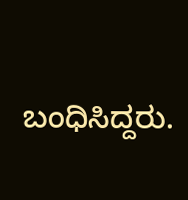ಬಂಧಿಸಿದ್ದರು.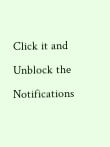Click it and Unblock the Notifications